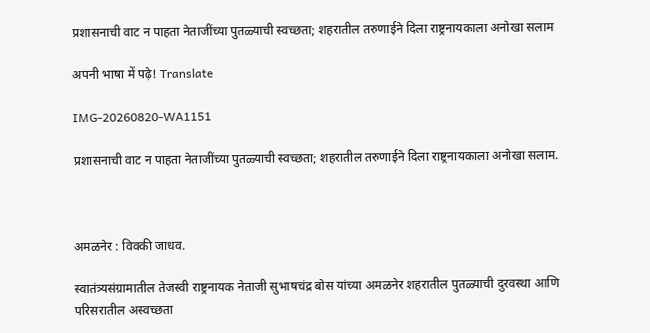प्रशासनाची वाट न पाहता नेताजींच्या पुतळ्याची स्वच्छता; शहरातील तरुणाईने दिला राष्ट्रनायकाला अनोखा सलाम

अपनी भाषा में पढ़े! Translate

IMG-20260820-WA1151

प्रशासनाची वाट न पाहता नेताजींच्या पुतळ्याची स्वच्छता; शहरातील तरुणाईने दिला राष्ट्रनायकाला अनोखा सलाम.



अमळनेर : विक्की जाधव.

स्वातंत्र्यसंग्रामातील तेजस्वी राष्ट्रनायक नेताजी सुभाषचंद्र बोस यांच्या अमळनेर शहरातील पुतळ्याची दुरवस्था आणि परिसरातील अस्वच्छता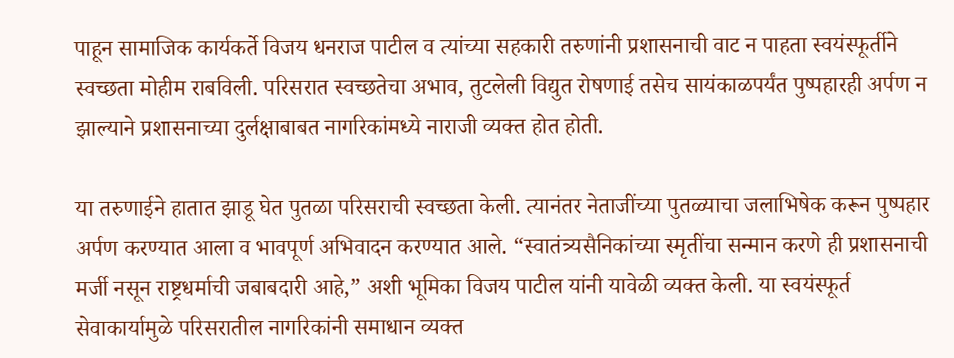पाहून सामाजिक कार्यकर्ते विजय धनराज पाटील व त्यांच्या सहकारी तरुणांनी प्रशासनाची वाट न पाहता स्वयंस्फूर्तीने स्वच्छता मोहीम राबविली. परिसरात स्वच्छतेचा अभाव, तुटलेली विद्युत रोषणाई तसेच सायंकाळपर्यंत पुष्पहारही अर्पण न झाल्याने प्रशासनाच्या दुर्लक्षाबाबत नागरिकांमध्ये नाराजी व्यक्त होत होती.

या तरुणाईने हातात झाडू घेत पुतळा परिसराची स्वच्छता केली. त्यानंतर नेताजींच्या पुतळ्याचा जलाभिषेक करून पुष्पहार अर्पण करण्यात आला व भावपूर्ण अभिवादन करण्यात आले. “स्वातंत्र्यसैनिकांच्या स्मृतींचा सन्मान करणे ही प्रशासनाची मर्जी नसून राष्ट्रधर्माची जबाबदारी आहे,” अशी भूमिका विजय पाटील यांनी यावेळी व्यक्त केली. या स्वयंस्फूर्त सेवाकार्यामुळे परिसरातील नागरिकांनी समाधान व्यक्त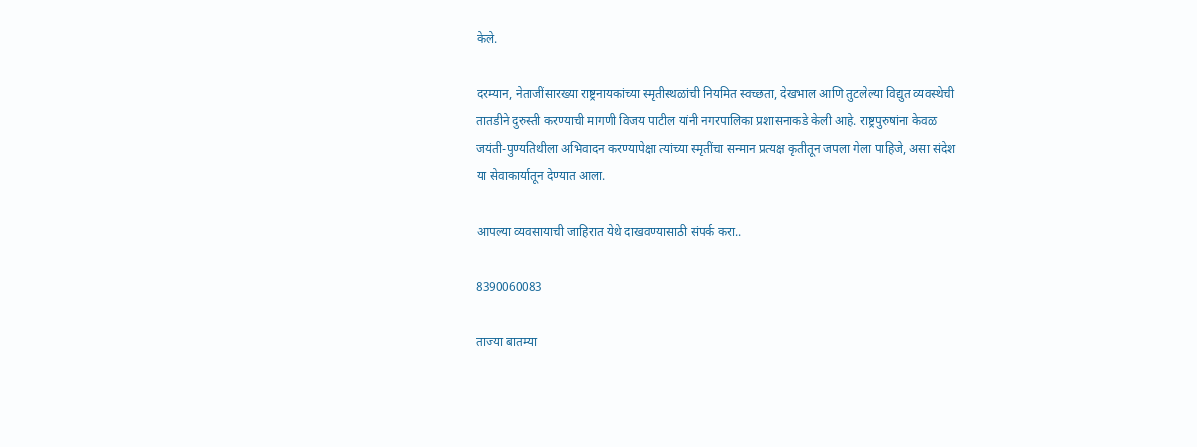केले.

दरम्यान, नेताजींसारख्या राष्ट्रनायकांच्या स्मृतीस्थळांची नियमित स्वच्छता, देखभाल आणि तुटलेल्या विद्युत व्यवस्थेची तातडीने दुरुस्ती करण्याची मागणी विजय पाटील यांनी नगरपालिका प्रशासनाकडे केली आहे. राष्ट्रपुरुषांना केवळ जयंती-पुण्यतिथीला अभिवादन करण्यापेक्षा त्यांच्या स्मृतींचा सन्मान प्रत्यक्ष कृतीतून जपला गेला पाहिजे, असा संदेश या सेवाकार्यातून देण्यात आला.

आपल्या व्यवसायाची जाहिरात येथे दाखवण्यासाठी संपर्क करा..

8390060083

ताज्या बातम्या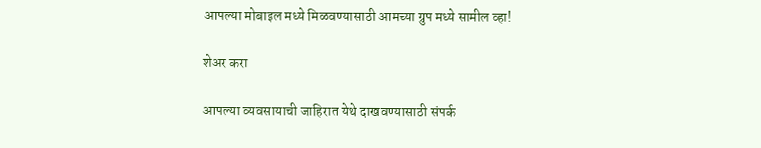आपल्या मोबाइल मध्ये मिळवण्यासाठी आमच्या ग्रुप मध्ये सामील व्हा!

शेअर करा

आपल्या व्यवसायाची जाहिरात येथे दाखवण्यासाठी संपर्क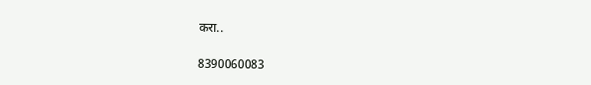करा..

8390060083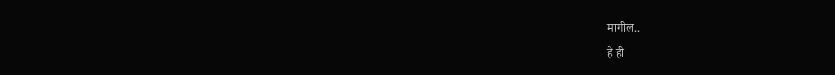मागील..
हे ही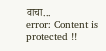वाचा...
error: Content is protected !!